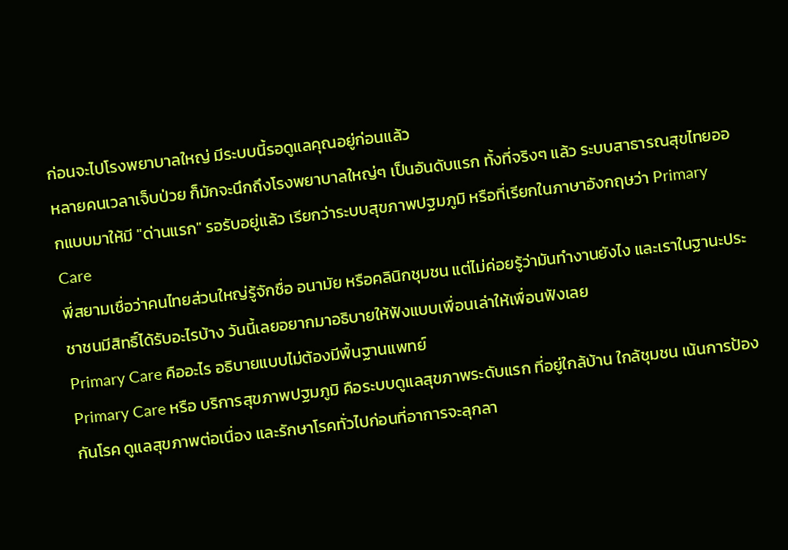ก่อนจะไปโรงพยาบาลใหญ่ มีระบบนี้รอดูแลคุณอยู่ก่อนแล้ว
หลายคนเวลาเจ็บป่วย ก็มักจะนึกถึงโรงพยาบาลใหญ่ๆ เป็นอันดับแรก ทั้งที่จริงๆ แล้ว ระบบสาธารณสุขไทยออกแบบมาให้มี "ด่านแรก" รอรับอยู่แล้ว เรียกว่าระบบสุขภาพปฐมภูมิ หรือที่เรียกในภาษาอังกฤษว่า Primary Care
พี่สยามเชื่อว่าคนไทยส่วนใหญ่รู้จักชื่อ อนามัย หรือคลินิกชุมชน แต่ไม่ค่อยรู้ว่ามันทำงานยังไง และเราในฐานะประชาชนมีสิทธิ์ได้รับอะไรบ้าง วันนี้เลยอยากมาอธิบายให้ฟังแบบเพื่อนเล่าให้เพื่อนฟังเลย
Primary Care คืออะไร อธิบายแบบไม่ต้องมีพื้นฐานแพทย์
Primary Care หรือ บริการสุขภาพปฐมภูมิ คือระบบดูแลสุขภาพระดับแรก ที่อยู่ใกล้บ้าน ใกล้ชุมชน เน้นการป้องกันโรค ดูแลสุขภาพต่อเนื่อง และรักษาโรคทั่วไปก่อนที่อาการจะลุกลา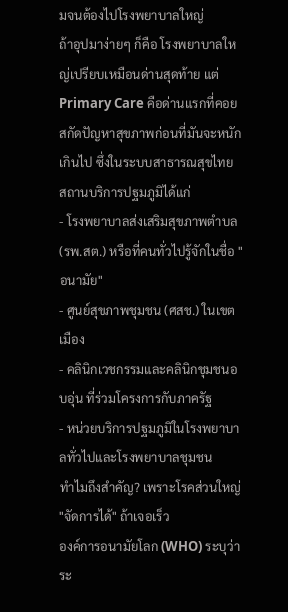มจนต้องไปโรงพยาบาลใหญ่
ถ้าอุปมาง่ายๆ ก็คือ โรงพยาบาลใหญ่เปรียบเหมือนด่านสุดท้าย แต่ Primary Care คือด่านแรกที่คอยสกัดปัญหาสุขภาพก่อนที่มันจะหนักเกินไป ซึ่งในระบบสาธารณสุขไทย สถานบริการปฐมภูมิได้แก่
- โรงพยาบาลส่งเสริมสุขภาพตำบล (รพ.สต.) หรือที่คนทั่วไปรู้จักในชื่อ "อนามัย"
- ศูนย์สุขภาพชุมชน (ศสช.) ในเขตเมือง
- คลินิกเวชกรรมและคลินิกชุมชนอบอุ่น ที่ร่วมโครงการกับภาครัฐ
- หน่วยบริการปฐมภูมิในโรงพยาบาลทั่วไปและโรงพยาบาลชุมชน
ทำไมถึงสำคัญ? เพราะโรคส่วนใหญ่ "จัดการได้" ถ้าเจอเร็ว
องค์การอนามัยโลก (WHO) ระบุว่า ระ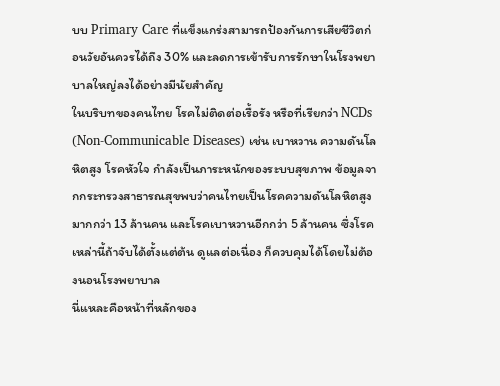บบ Primary Care ที่แข็งแกร่งสามารถป้องกันการเสียชีวิตก่อนวัยอันควรได้ถึง 30% และลดการเข้ารับการรักษาในโรงพยาบาลใหญ่ลงได้อย่างมีนัยสำคัญ
ในบริบทของคนไทย โรคไม่ติดต่อเรื้อรัง หรือที่เรียกว่า NCDs (Non-Communicable Diseases) เช่น เบาหวาน ความดันโลหิตสูง โรคหัวใจ กำลังเป็นภาระหนักของระบบสุขภาพ ข้อมูลจากกระทรวงสาธารณสุขพบว่าคนไทยเป็นโรคความดันโลหิตสูงมากกว่า 13 ล้านคน และโรคเบาหวานอีกกว่า 5 ล้านคน ซึ่งโรคเหล่านี้ถ้าจับได้ตั้งแต่ต้น ดูแลต่อเนื่อง ก็ควบคุมได้โดยไม่ต้องนอนโรงพยาบาล
นี่แหละคือหน้าที่หลักของ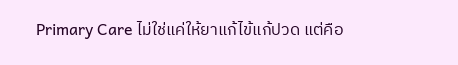Primary Care ไม่ใช่แค่ให้ยาแก้ไข้แก้ปวด แต่คือ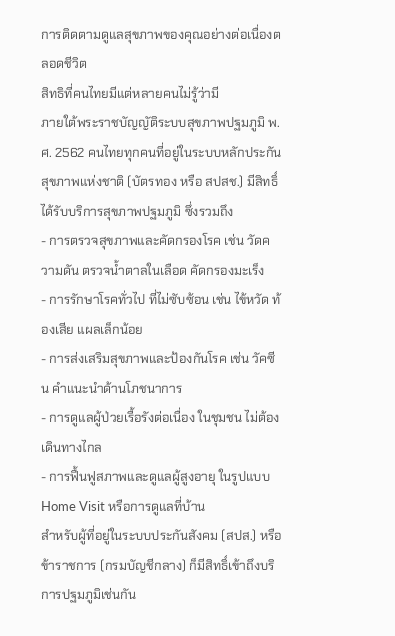การติดตามดูแลสุขภาพของคุณอย่างต่อเนื่องตลอดชีวิต
สิทธิที่คนไทยมีแต่หลายคนไม่รู้ว่ามี
ภายใต้พระราชบัญญัติระบบสุขภาพปฐมภูมิ พ.ศ. 2562 คนไทยทุกคนที่อยู่ในระบบหลักประกันสุขภาพแห่งชาติ (บัตรทอง หรือ สปสช.) มีสิทธิ์ได้รับบริการสุขภาพปฐมภูมิ ซึ่งรวมถึง
- การตรวจสุขภาพและคัดกรองโรค เช่น วัดความดัน ตรวจน้ำตาลในเลือด คัดกรองมะเร็ง
- การรักษาโรคทั่วไป ที่ไม่ซับซ้อน เช่น ไข้หวัด ท้องเสีย แผลเล็กน้อย
- การส่งเสริมสุขภาพและป้องกันโรค เช่น วัคซีน คำแนะนำด้านโภชนาการ
- การดูแลผู้ป่วยเรื้อรังต่อเนื่อง ในชุมชน ไม่ต้องเดินทางไกล
- การฟื้นฟูสภาพและดูแลผู้สูงอายุ ในรูปแบบ Home Visit หรือการดูแลที่บ้าน
สำหรับผู้ที่อยู่ในระบบประกันสังคม (สปส.) หรือข้าราชการ (กรมบัญชีกลาง) ก็มีสิทธิ์เข้าถึงบริการปฐมภูมิเช่นกัน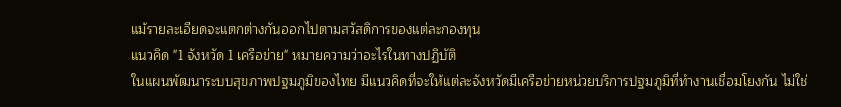แม้รายละเอียดจะแตกต่างกันออกไปตามสวัสดิการของแต่ละกองทุน
แนวคิด "1 จังหวัด 1 เครือข่าย" หมายความว่าอะไรในทางปฏิบัติ
ในแผนพัฒนาระบบสุขภาพปฐมภูมิของไทย มีแนวคิดที่จะให้แต่ละจังหวัดมีเครือข่ายหน่วยบริการปฐมภูมิที่ทำงานเชื่อมโยงกัน ไม่ใช่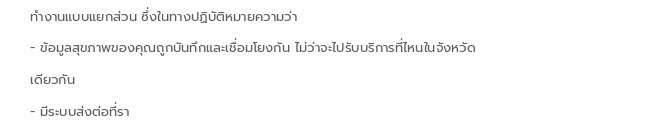ทำงานแบบแยกส่วน ซึ่งในทางปฏิบัติหมายความว่า
- ข้อมูลสุขภาพของคุณถูกบันทึกและเชื่อมโยงกัน ไม่ว่าจะไปรับบริการที่ไหนในจังหวัดเดียวกัน
- มีระบบส่งต่อที่รา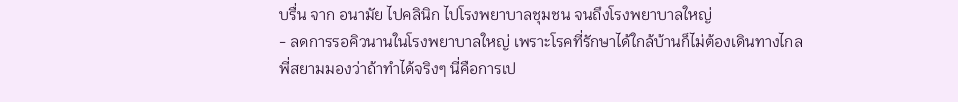บรื่น จาก อนามัย ไปคลินิก ไปโรงพยาบาลชุมชน จนถึงโรงพยาบาลใหญ่
- ลดการรอคิวนานในโรงพยาบาลใหญ่ เพราะโรคที่รักษาได้ใกล้บ้านก็ไม่ต้องเดินทางไกล
พี่สยามมองว่าถ้าทำได้จริงๆ นี่คือการเป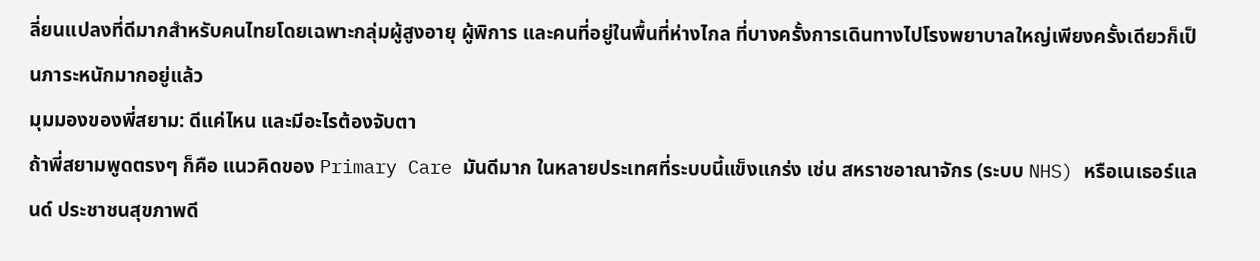ลี่ยนแปลงที่ดีมากสำหรับคนไทยโดยเฉพาะกลุ่มผู้สูงอายุ ผู้พิการ และคนที่อยู่ในพื้นที่ห่างไกล ที่บางครั้งการเดินทางไปโรงพยาบาลใหญ่เพียงครั้งเดียวก็เป็นภาระหนักมากอยู่แล้ว
มุมมองของพี่สยาม: ดีแค่ไหน และมีอะไรต้องจับตา
ถ้าพี่สยามพูดตรงๆ ก็คือ แนวคิดของ Primary Care มันดีมาก ในหลายประเทศที่ระบบนี้แข็งแกร่ง เช่น สหราชอาณาจักร (ระบบ NHS) หรือเนเธอร์แลนด์ ประชาชนสุขภาพดี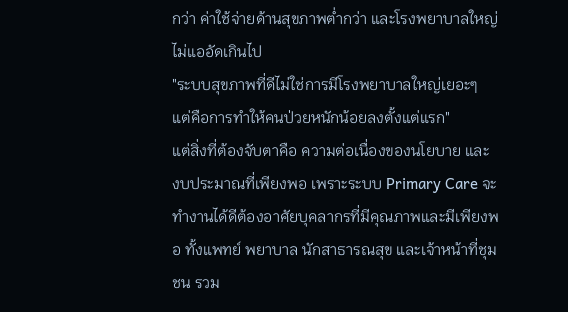กว่า ค่าใช้จ่ายด้านสุขภาพต่ำกว่า และโรงพยาบาลใหญ่ไม่แออัดเกินไป
"ระบบสุขภาพที่ดีไม่ใช่การมีโรงพยาบาลใหญ่เยอะๆ แต่คือการทำให้คนป่วยหนักน้อยลงตั้งแต่แรก"
แต่สิ่งที่ต้องจับตาคือ ความต่อเนื่องของนโยบาย และ งบประมาณที่เพียงพอ เพราะระบบ Primary Care จะทำงานได้ดีต้องอาศัยบุคลากรที่มีคุณภาพและมีเพียงพอ ทั้งแพทย์ พยาบาล นักสาธารณสุข และเจ้าหน้าที่ชุมชน รวม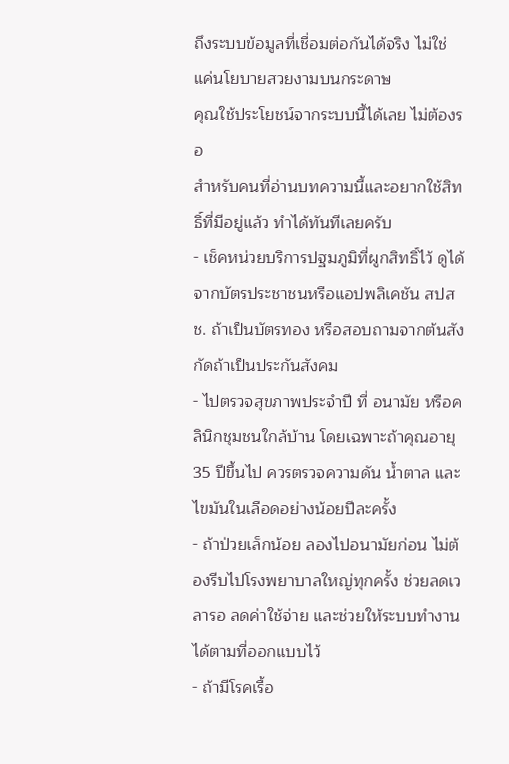ถึงระบบข้อมูลที่เชื่อมต่อกันได้จริง ไม่ใช่แค่นโยบายสวยงามบนกระดาษ
คุณใช้ประโยชน์จากระบบนี้ได้เลย ไม่ต้องรอ
สำหรับคนที่อ่านบทความนี้และอยากใช้สิทธิ์ที่มีอยู่แล้ว ทำได้ทันทีเลยครับ
- เช็คหน่วยบริการปฐมภูมิที่ผูกสิทธิ์ไว้ ดูได้จากบัตรประชาชนหรือแอปพลิเคชัน สปสช. ถ้าเป็นบัตรทอง หรือสอบถามจากต้นสังกัดถ้าเป็นประกันสังคม
- ไปตรวจสุขภาพประจำปี ที่ อนามัย หรือคลินิกชุมชนใกล้บ้าน โดยเฉพาะถ้าคุณอายุ 35 ปีขึ้นไป ควรตรวจความดัน น้ำตาล และไขมันในเลือดอย่างน้อยปีละครั้ง
- ถ้าป่วยเล็กน้อย ลองไปอนามัยก่อน ไม่ต้องรีบไปโรงพยาบาลใหญ่ทุกครั้ง ช่วยลดเวลารอ ลดค่าใช้จ่าย และช่วยให้ระบบทำงานได้ตามที่ออกแบบไว้
- ถ้ามีโรคเรื้อ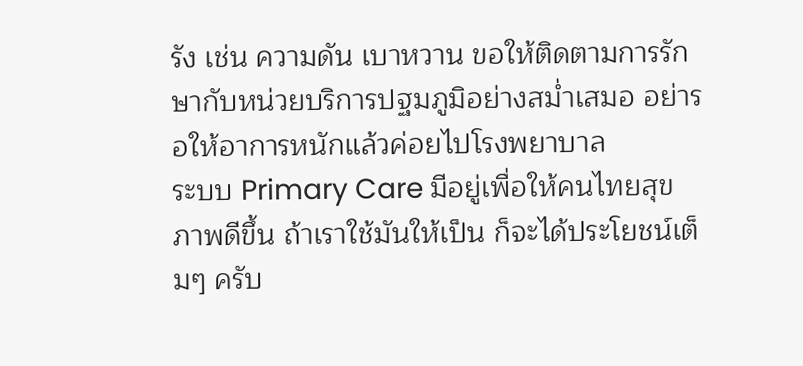รัง เช่น ความดัน เบาหวาน ขอให้ติดตามการรักษากับหน่วยบริการปฐมภูมิอย่างสม่ำเสมอ อย่ารอให้อาการหนักแล้วค่อยไปโรงพยาบาล
ระบบ Primary Care มีอยู่เพื่อให้คนไทยสุขภาพดีขึ้น ถ้าเราใช้มันให้เป็น ก็จะได้ประโยชน์เต็มๆ ครับ